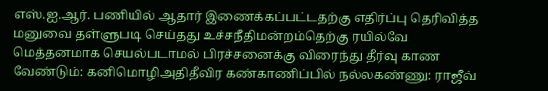எஸ்.ஐ.ஆர். பணியில் ஆதார் இணைக்கப்பட்டதற்கு எதிர்ப்பு தெரிவித்த மனுவை தள்ளுபடி செய்தது உச்சநீதிமன்றம்தெற்கு ரயில்வே மெத்தனமாக செயல்படாமல் பிரச்சனைக்கு விரைந்து தீர்வு காண வேண்டும்: கனிமொழிஅதிதீவிர கண்காணிப்பில் நல்லகண்ணு: ராஜீவ்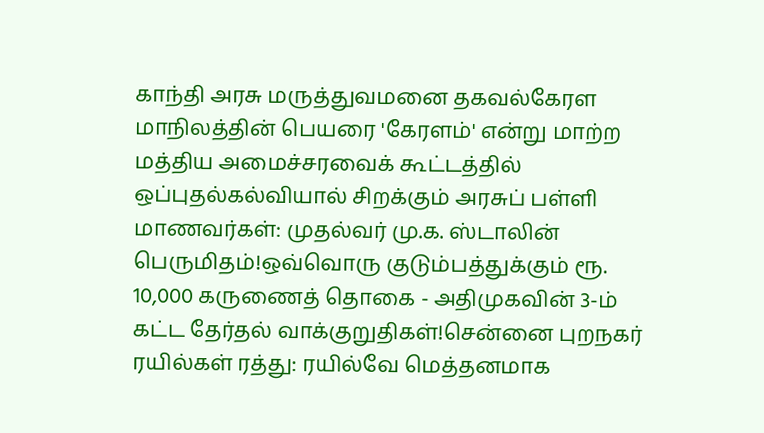காந்தி அரசு மருத்துவமனை தகவல்கேரள மாநிலத்தின் பெயரை 'கேரளம்' என்று மாற்ற மத்திய அமைச்சரவைக் கூட்டத்தில் ஒப்புதல்கல்வியால் சிறக்கும் அரசுப் பள்ளி மாணவர்கள்: முதல்வர் மு.க. ஸ்டாலின் பெருமிதம்!ஒவ்வொரு குடும்பத்துக்கும் ரூ. 10,000 கருணைத் தொகை - அதிமுகவின் 3-ம் கட்ட தேர்தல் வாக்குறுதிகள்!சென்னை புறநகர் ரயில்கள் ரத்து: ரயில்வே மெத்தனமாக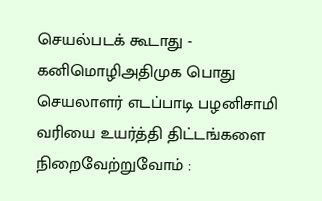செயல்படக் கூடாது - கனிமொழிஅதிமுக பொது செயலாளர் எடப்பாடி பழனிசாமி வரியை உயர்த்தி திட்டங்களை நிறைவேற்றுவோம் :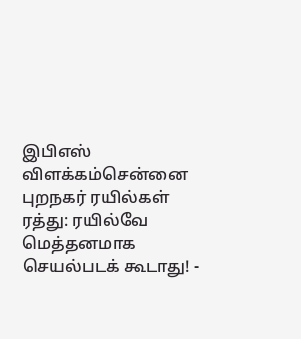இபிஎஸ் விளக்கம்சென்னை புறநகர் ரயில்கள் ரத்து: ரயில்வே மெத்தனமாக செயல்படக் கூடாது! -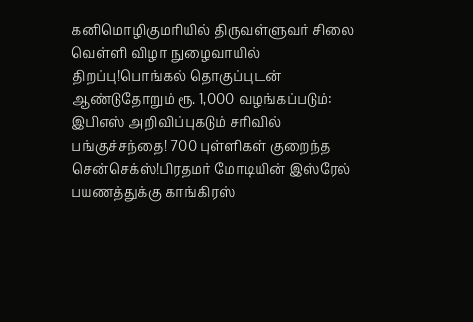கனிமொழிகுமரியில் திருவள்ளுவர் சிலை வெள்ளி விழா நுழைவாயில் திறப்பு!பொங்கல் தொகுப்புடன் ஆண்டுதோறும் ரூ. 1,000 வழங்கப்படும்: இபிஎஸ் அறிவிப்புகடும் சரிவில் பங்குச்சந்தை! 700 புள்ளிகள் குறைந்த சென்செக்ஸ்!பிரதமர் மோடியின் இஸ்ரேல் பயணத்துக்கு காங்கிரஸ்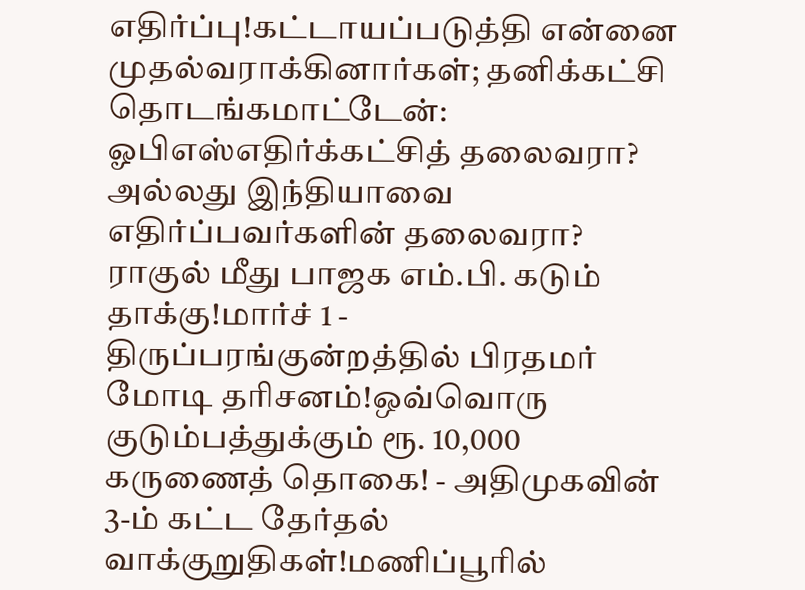எதிர்ப்பு!கட்டாயப்படுத்தி என்னை முதல்வராக்கினார்கள்; தனிக்கட்சி தொடங்கமாட்டேன்: ஓபிஎஸ்எதிர்க்கட்சித் தலைவரா? அல்லது இந்தியாவை எதிர்ப்பவர்களின் தலைவரா? ராகுல் மீது பாஜக எம்.பி. கடும் தாக்கு!மார்ச் 1 - திருப்பரங்குன்றத்தில் பிரதமர் மோடி தரிசனம்!ஒவ்வொரு குடும்பத்துக்கும் ரூ. 10,000 கருணைத் தொகை! - அதிமுகவின் 3-ம் கட்ட தேர்தல் வாக்குறுதிகள்!மணிப்பூரில்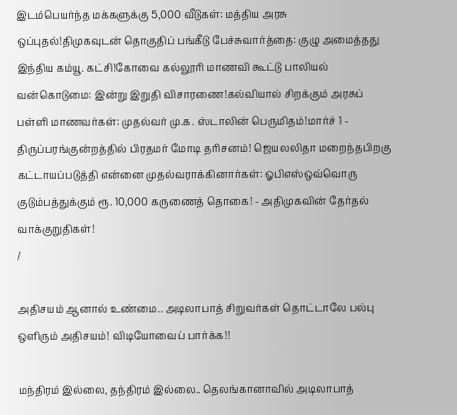இடம்பெயர்ந்த மக்களுக்கு 5,000 வீடுகள்: மத்திய அரசு ஒப்புதல்!திமுகவுடன் தொகுதிப் பங்கீடு பேச்சுவார்த்தை: குழு அமைத்தது இந்திய கம்யூ. கட்சி!கோவை கல்லூரி மாணவி கூட்டு பாலியல் வன்கொடுமை: இன்று இறுதி விசாரணை!கல்வியால் சிறக்கும் அரசுப் பள்ளி மாணவர்கள்: முதல்வர் மு.க. ஸ்டாலின் பெருமிதம்!மார்ச் 1 - திருப்பரங்குன்றத்தில் பிரதமர் மோடி தரிசனம்! ஜெயலலிதா மறைந்தபிறகு கட்டாயப்படுத்தி என்னை முதல்வராக்கினார்கள்: ஓபிஎஸ்ஒவ்வொரு குடும்பத்துக்கும் ரூ. 10,000 கருணைத் தொகை! - அதிமுகவின் தேர்தல் வாக்குறுதிகள்!
/

அதிசயம் ஆனால் உண்மை.. அடிலாபாத் சிறுவர்கள் தொட்டாலே பல்பு ஒளிரும் அதிசயம்! விடியோவைப் பார்க்க!!

மந்திரம் இல்லை, தந்திரம் இல்லை.. தெலங்கானாவில் அடிலாபாத்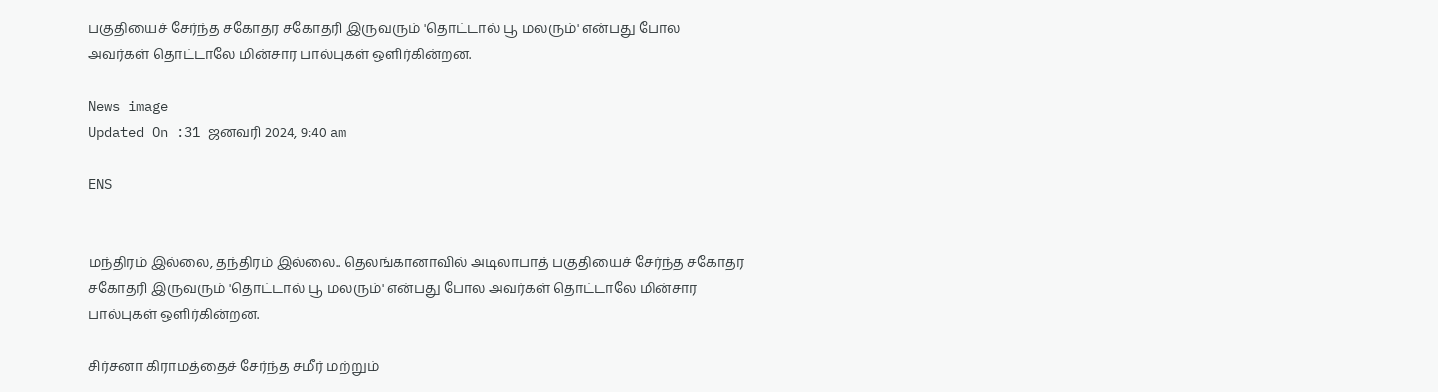பகுதியைச் சேர்ந்த சகோதர சகோதரி இருவரும் 'தொட்டால் பூ மலரும்' என்பது போல அவர்கள் தொட்டாலே மின்சார பால்புகள் ஒளிர்கின்றன.

News image
Updated On :31 ஜனவரி 2024, 9:40 am

ENS


மந்திரம் இல்லை, தந்திரம் இல்லை.. தெலங்கானாவில் அடிலாபாத் பகுதியைச் சேர்ந்த சகோதர சகோதரி இருவரும் 'தொட்டால் பூ மலரும்' என்பது போல அவர்கள் தொட்டாலே மின்சார பால்புகள் ஒளிர்கின்றன.

சிர்சனா கிராமத்தைச் சேர்ந்த சமீர் மற்றும்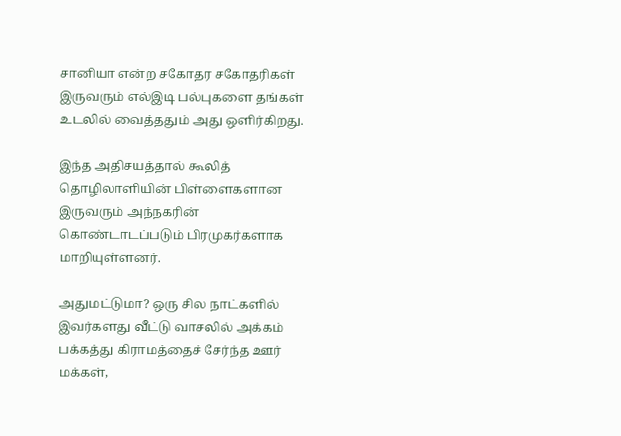சானியா என்ற சகோதர சகோதரிகள் இருவரும் எல்இடி பல்புகளை தங்கள் உடலில் வைத்ததும் அது ஒளிர்கிறது.

இந்த அதிசயத்தால் கூலித் தொழிலாளியின் பிள்ளைகளான இருவரும் அந்நகரின் கொண்டாடப்படும் பிரமுகர்களாக மாறியுள்ளனர்.

அதுமட்டுமா? ஒரு சில நாட்களில் இவர்களது வீட்டு வாசலில் அக்கம் பக்கத்து கிராமத்தைச் சேர்ந்த ஊர் மக்கள்,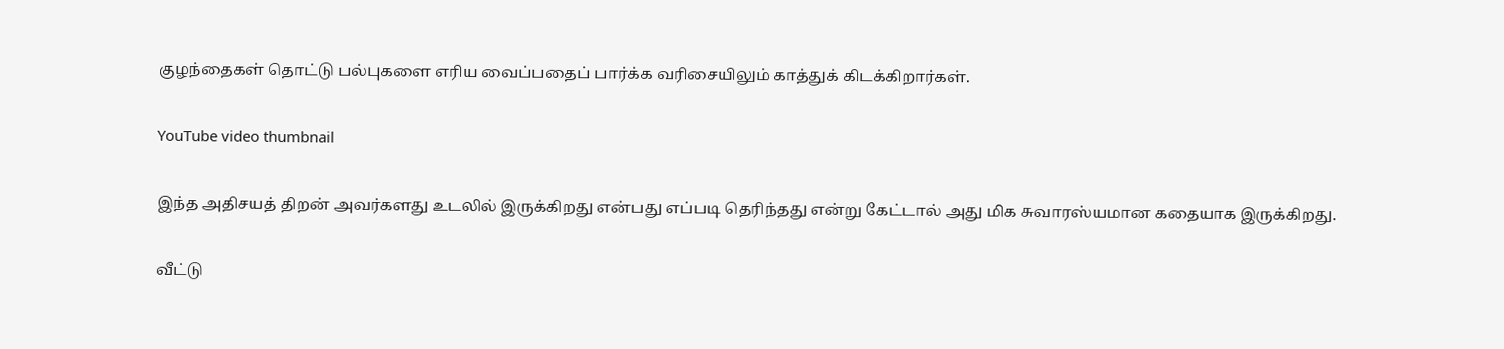குழந்தைகள் தொட்டு பல்புகளை எரிய வைப்பதைப் பார்க்க வரிசையிலும் காத்துக் கிடக்கிறார்கள்.

YouTube video thumbnail

இந்த அதிசயத் திறன் அவர்களது உடலில் இருக்கிறது என்பது எப்படி தெரிந்தது என்று கேட்டால் அது மிக சுவாரஸ்யமான கதையாக இருக்கிறது.

வீட்டு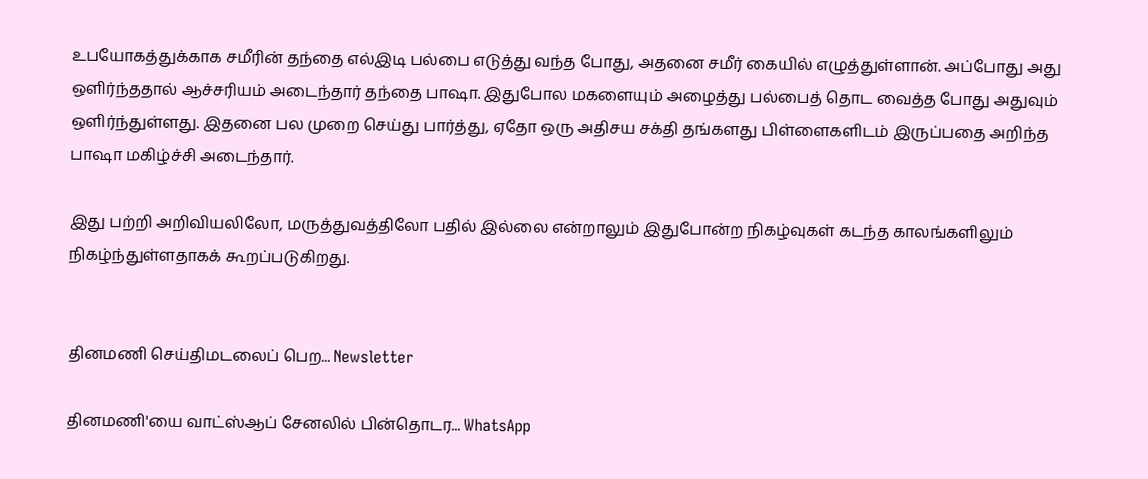உபயோகத்துக்காக சமீரின் தந்தை எல்இடி பல்பை எடுத்து வந்த போது, அதனை சமீர் கையில் எழுத்துள்ளான். அப்போது அது ஒளிர்ந்ததால் ஆச்சரியம் அடைந்தார் தந்தை பாஷா. இதுபோல மகளையும் அழைத்து பல்பைத் தொட வைத்த போது அதுவும் ஒளிர்ந்துள்ளது. இதனை பல முறை செய்து பார்த்து, ஏதோ ஒரு அதிசய சக்தி தங்களது பிள்ளைகளிடம் இருப்பதை அறிந்த பாஷா மகிழ்ச்சி அடைந்தார்.

இது பற்றி அறிவியலிலோ, மருத்துவத்திலோ பதில் இல்லை என்றாலும் இதுபோன்ற நிகழ்வுகள் கடந்த காலங்களிலும் நிகழ்ந்துள்ளதாகக் கூறப்படுகிறது.


தினமணி செய்திமடலைப் பெற... Newsletter

தினமணி'யை வாட்ஸ்ஆப் சேனலில் பின்தொடர... WhatsApp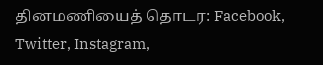தினமணியைத் தொடர: Facebook, Twitter, Instagram,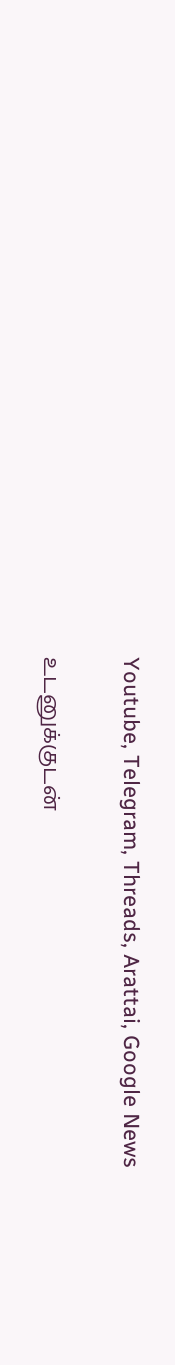Youtube, Telegram, Threads, Arattai, Google News

உடனுக்குடன்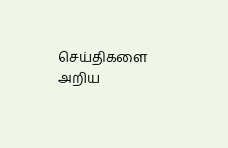செய்திகளை அறிய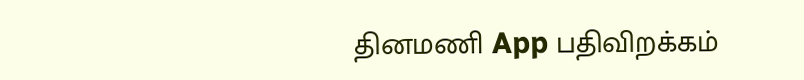தினமணி App பதிவிறக்கம்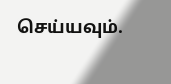செய்யவும்.